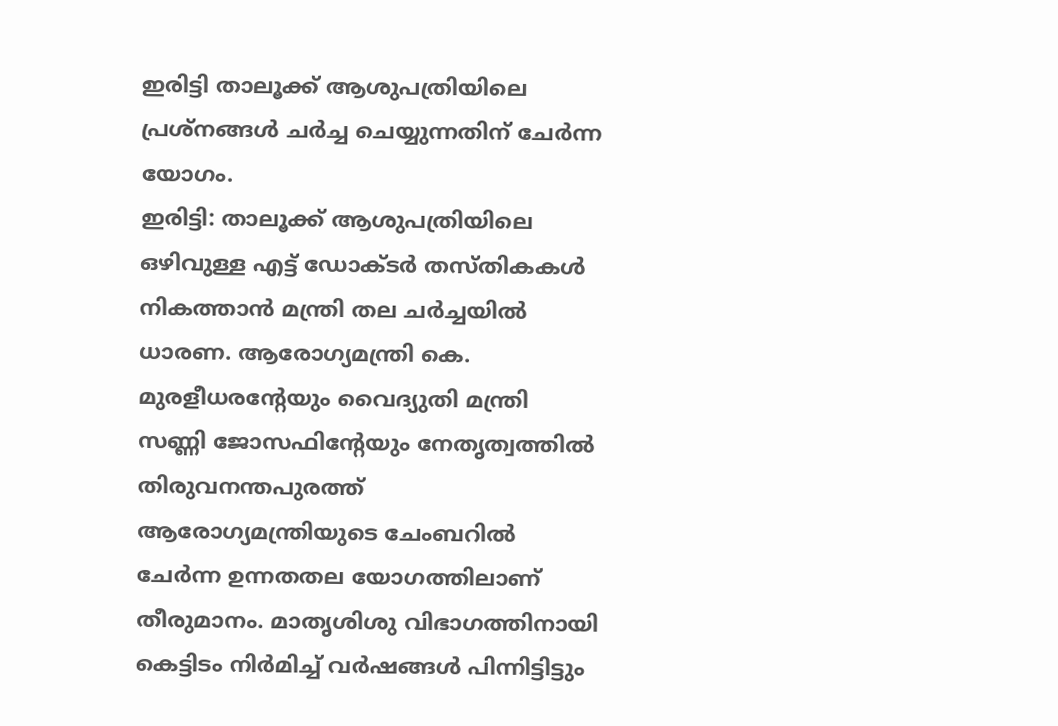ഇരിട്ടി താലൂക്ക് ആശുപത്രിയിലെ പ്രശ്നങ്ങൾ ചർച്ച ചെയ്യുന്നതിന് ചേർന്ന യോഗം.
ഇരിട്ടി: താലൂക്ക് ആശുപത്രിയിലെ ഒഴിവുള്ള എട്ട് ഡോക്ടർ തസ്തികകൾ നികത്താൻ മന്ത്രി തല ചർച്ചയിൽ ധാരണ. ആരോഗ്യമന്ത്രി കെ. മുരളീധരന്റേയും വൈദ്യുതി മന്ത്രി സണ്ണി ജോസഫിന്റേയും നേതൃത്വത്തിൽ തിരുവനന്തപുരത്ത് ആരോഗ്യമന്ത്രിയുടെ ചേംബറിൽ ചേർന്ന ഉന്നതതല യോഗത്തിലാണ് തീരുമാനം. മാതൃശിശു വിഭാഗത്തിനായി കെട്ടിടം നിർമിച്ച് വർഷങ്ങൾ പിന്നിട്ടിട്ടും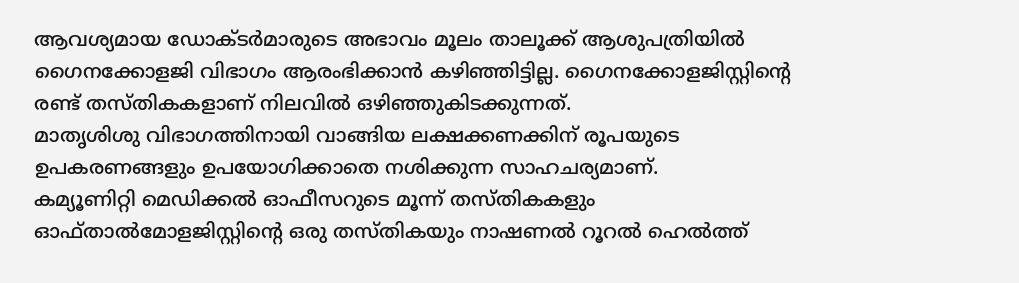ആവശ്യമായ ഡോക്ടർമാരുടെ അഭാവം മൂലം താലൂക്ക് ആശുപത്രിയിൽ ഗൈനക്കോളജി വിഭാഗം ആരംഭിക്കാൻ കഴിഞ്ഞിട്ടില്ല. ഗൈനക്കോളജിസ്റ്റിന്റെ രണ്ട് തസ്തികകളാണ് നിലവിൽ ഒഴിഞ്ഞുകിടക്കുന്നത്.
മാതൃശിശു വിഭാഗത്തിനായി വാങ്ങിയ ലക്ഷക്കണക്കിന് രൂപയുടെ ഉപകരണങ്ങളും ഉപയോഗിക്കാതെ നശിക്കുന്ന സാഹചര്യമാണ്.
കമ്യൂണിറ്റി മെഡിക്കൽ ഓഫീസറുടെ മൂന്ന് തസ്തികകളും ഓഫ്താൽമോളജിസ്റ്റിന്റെ ഒരു തസ്തികയും നാഷണൽ റൂറൽ ഹെൽത്ത്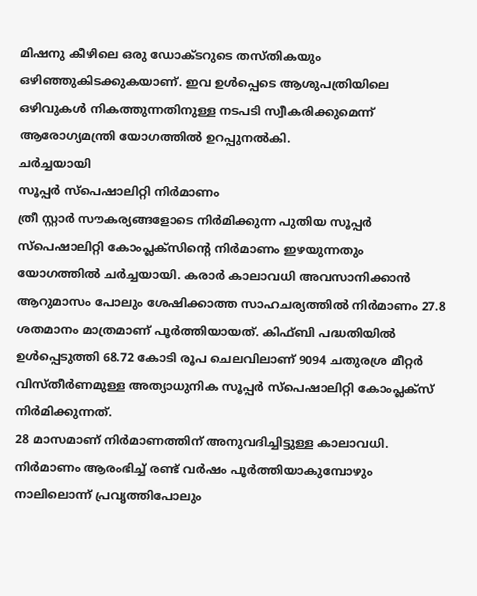മിഷനു കീഴിലെ ഒരു ഡോക്ടറുടെ തസ്തികയും ഒഴിഞ്ഞുകിടക്കുകയാണ്. ഇവ ഉൾപ്പെടെ ആശുപത്രിയിലെ ഒഴിവുകൾ നികത്തുന്നതിനുള്ള നടപടി സ്വീകരിക്കുമെന്ന് ആരോഗ്യമന്ത്രി യോഗത്തിൽ ഉറപ്പുനൽകി.
ചർച്ചയായി
സൂപ്പർ സ്പെഷാലിറ്റി നിർമാണം
ത്രീ സ്റ്റാർ സൗകര്യങ്ങളോടെ നിർമിക്കുന്ന പുതിയ സൂപ്പർ സ്പെഷാലിറ്റി കോംപ്ലക്സിന്റെ നിർമാണം ഇഴയുന്നതും യോഗത്തിൽ ചർച്ചയായി. കരാർ കാലാവധി അവസാനിക്കാൻ ആറുമാസം പോലും ശേഷിക്കാത്ത സാഹചര്യത്തിൽ നിർമാണം 27.8 ശതമാനം മാത്രമാണ് പൂർത്തിയായത്. കിഫ്ബി പദ്ധതിയിൽ ഉൾപ്പെടുത്തി 68.72 കോടി രൂപ ചെലവിലാണ് 9094 ചതുരശ്ര മീറ്റർ വിസ്തീർണമുള്ള അത്യാധുനിക സൂപ്പർ സ്പെഷാലിറ്റി കോംപ്ലക്സ് നിർമിക്കുന്നത്.
28 മാസമാണ് നിർമാണത്തിന് അനുവദിച്ചിട്ടുള്ള കാലാവധി. നിർമാണം ആരംഭിച്ച് രണ്ട് വർഷം പൂർത്തിയാകുമ്പോഴും നാലിലൊന്ന് പ്രവൃത്തിപോലും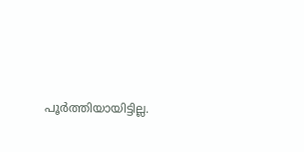പൂർത്തിയായിട്ടില്ല.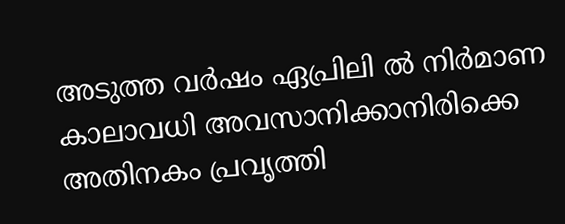അടുത്ത വർഷം ഏപ്രിലി ൽ നിർമാണ കാലാവധി അവസാനിക്കാനിരിക്കെ അതിനകം പ്രവൃത്തി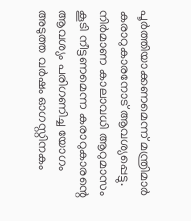പൂർത്തിയാക്കണമെന്ന് മന്ത്രിമാർ കരാറുകാരനോട് ആവശ്യപ്പെട്ടു. നിർമാണ കാലാവധി ആറുമാസം കൂടി നീട്ടണമെന്ന കരാറുകാരന്റെ ആവശ്യം പരിഗണിച്ച യോഗം അടുത്ത വർഷം ഓഗസ്റ്റിനകം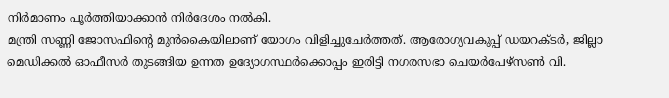നിർമാണം പൂർത്തിയാക്കാൻ നിർദേശം നൽകി.
മന്ത്രി സണ്ണി ജോസഫിന്റെ മുൻകൈയിലാണ് യോഗം വിളിച്ചുചേർത്തത്. ആരോഗ്യവകുപ്പ് ഡയറക്ടർ, ജില്ലാ മെഡിക്കൽ ഓഫീസർ തുടങ്ങിയ ഉന്നത ഉദ്യോഗസ്ഥർക്കൊപ്പം ഇരിട്ടി നഗരസഭാ ചെയർപേഴ്സൺ വി.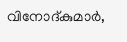വിനോദ്കുമാർ,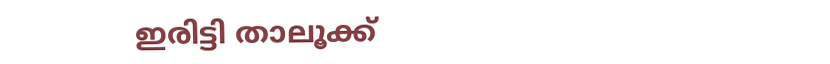ഇരിട്ടി താലൂക്ക്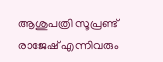ആശുപത്രി സൂപ്രണ്ട് രാജേഷ് എന്നിവരും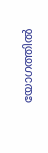യോഗത്തിൽ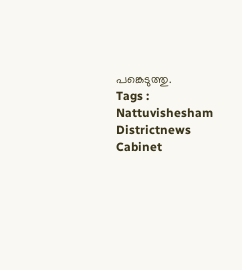പങ്കെടുത്തു.
Tags : Nattuvishesham Districtnews Cabinet